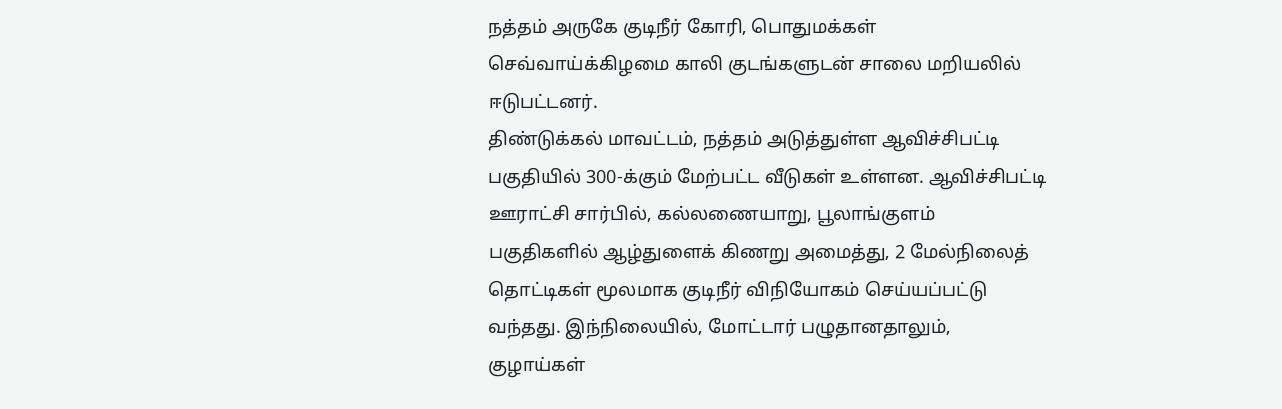நத்தம் அருகே குடிநீர் கோரி, பொதுமக்கள் செவ்வாய்க்கிழமை காலி குடங்களுடன் சாலை மறியலில் ஈடுபட்டனர்.
திண்டுக்கல் மாவட்டம், நத்தம் அடுத்துள்ள ஆவிச்சிபட்டி பகுதியில் 300-க்கும் மேற்பட்ட வீடுகள் உள்ளன. ஆவிச்சிபட்டி ஊராட்சி சார்பில், கல்லணையாறு, பூலாங்குளம் பகுதிகளில் ஆழ்துளைக் கிணறு அமைத்து, 2 மேல்நிலைத் தொட்டிகள் மூலமாக குடிநீர் விநியோகம் செய்யப்பட்டு வந்தது. இந்நிலையில், மோட்டார் பழுதானதாலும், குழாய்கள்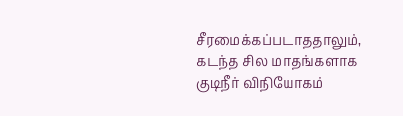சீரமைக்கப்படாததாலும், கடந்த சில மாதங்களாக குடிநீர் விநியோகம்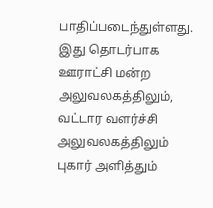பாதிப்படைந்துள்ளது.
இது தொடர்பாக ஊராட்சி மன்ற அலுவலகத்திலும், வட்டார வளர்ச்சி அலுவலகத்திலும் புகார் அளித்தும்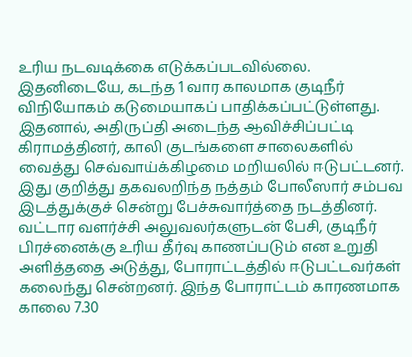உரிய நடவடிக்கை எடுக்கப்படவில்லை. இதனிடையே, கடந்த 1 வார காலமாக குடிநீர் விநியோகம் கடுமையாகப் பாதிக்கப்பட்டுள்ளது. இதனால், அதிருப்தி அடைந்த ஆவிச்சிப்பட்டி கிராமத்தினர், காலி குடங்களை சாலைகளில் வைத்து செவ்வாய்க்கிழமை மறியலில் ஈடுபட்டனர்.
இது குறித்து தகவலறிந்த நத்தம் போலீஸார் சம்பவ இடத்துக்குச் சென்று பேச்சுவார்த்தை நடத்தினர். வட்டார வளர்ச்சி அலுவலர்களுடன் பேசி, குடிநீர் பிரச்னைக்கு உரிய தீர்வு காணப்படும் என உறுதி அளித்ததை அடுத்து, போராட்டத்தில் ஈடுபட்டவர்கள் கலைந்து சென்றனர். இந்த போராட்டம் காரணமாக காலை 7.30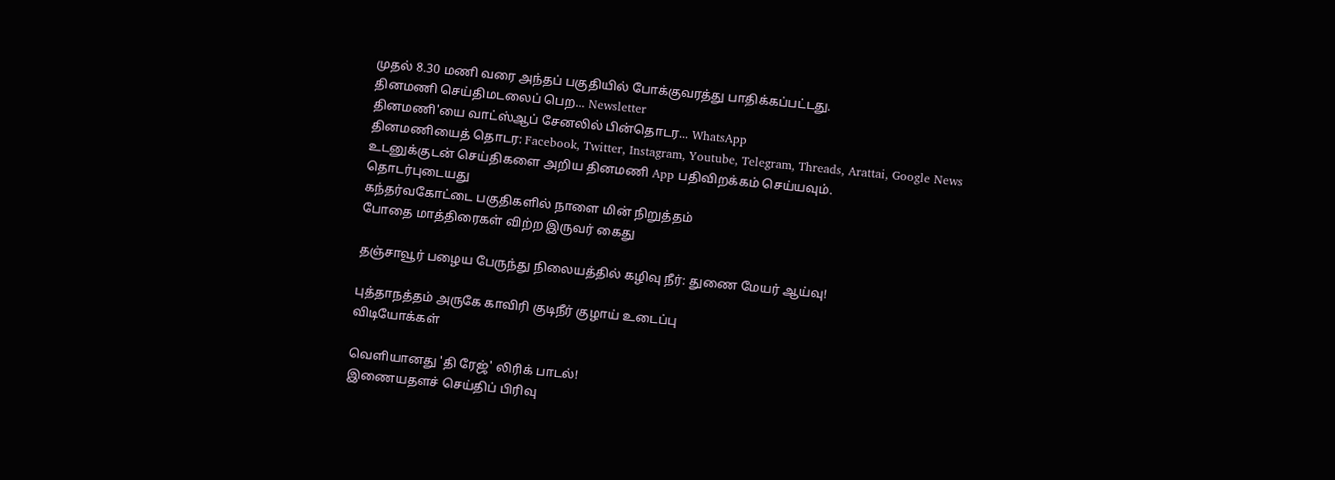முதல் 8.30 மணி வரை அந்தப் பகுதியில் போக்குவரத்து பாதிக்கப்பட்டது.
தினமணி செய்திமடலைப் பெற... Newsletter
தினமணி'யை வாட்ஸ்ஆப் சேனலில் பின்தொடர... WhatsApp
தினமணியைத் தொடர: Facebook, Twitter, Instagram, Youtube, Telegram, Threads, Arattai, Google News
உடனுக்குடன் செய்திகளை அறிய தினமணி App பதிவிறக்கம் செய்யவும்.
தொடர்புடையது
கந்தர்வகோட்டை பகுதிகளில் நாளை மின் நிறுத்தம்
போதை மாத்திரைகள் விற்ற இருவர் கைது

தஞ்சாவூர் பழைய பேருந்து நிலையத்தில் கழிவு நீர்: துணை மேயர் ஆய்வு!

புத்தாநத்தம் அருகே காவிரி குடிநீர் குழாய் உடைப்பு
விடியோக்கள்

வெளியானது 'தி ரேஜ்' லிரிக் பாடல்!
இணையதளச் செய்திப் பிரிவு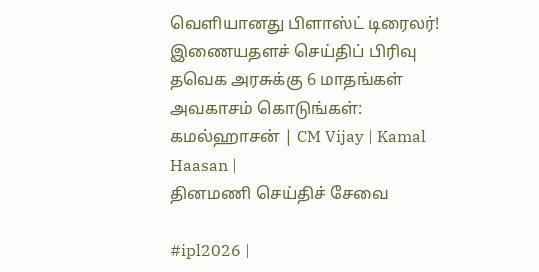வெளியானது பிளாஸ்ட் டிரைலர்!
இணையதளச் செய்திப் பிரிவு
தவெக அரசுக்கு 6 மாதங்கள் அவகாசம் கொடுங்கள்: கமல்ஹாசன் | CM Vijay | Kamal Haasan |
தினமணி செய்திச் சேவை

#ipl2026 |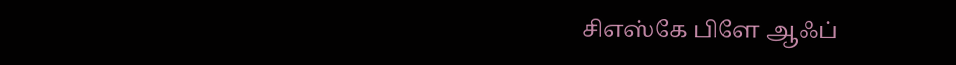சிஎஸ்கே பிளே ஆஃப்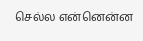செல்ல என்னென்ன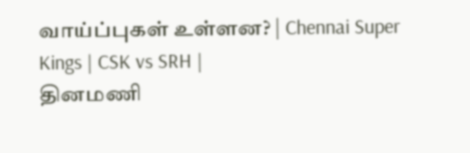வாய்ப்புகள் உள்ளன? | Chennai Super Kings | CSK vs SRH |
தினமணி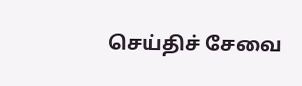செய்திச் சேவை